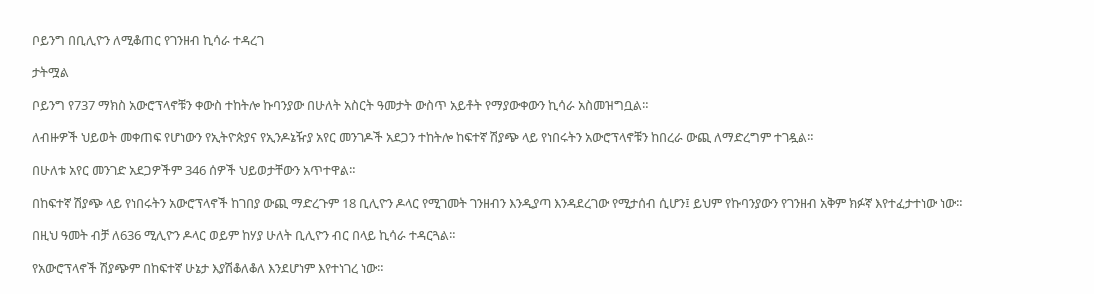ቦይንግ በቢሊዮን ለሚቆጠር የገንዘብ ኪሳራ ተዳረገ

ታትሟል

ቦይንግ የ737 ማክስ አውሮፕላኖቹን ቀውስ ተከትሎ ኩባንያው በሁለት አስርት ዓመታት ውስጥ አይቶት የማያውቀውን ኪሳራ አስመዝግቧል።

ለብዙዎች ህይወት መቀጠፍ የሆነውን የኢትዮጵያና የኢንዶኔዥያ አየር መንገዶች አደጋን ተከትሎ ከፍተኛ ሽያጭ ላይ የነበሩትን አውሮፕላኖቹን ከበረራ ውጪ ለማድረግም ተገዷል።

በሁለቱ አየር መንገድ አደጋዎችም 346 ሰዎች ህይወታቸውን አጥተዋል።

በከፍተኛ ሽያጭ ላይ የነበሩትን አውሮፕላኖች ከገበያ ውጪ ማድረጉም 18 ቢሊዮን ዶላር የሚገመት ገንዘብን እንዲያጣ እንዳደረገው የሚታሰብ ሲሆን፤ ይህም የኩባንያውን የገንዘብ አቅም ክፉኛ እየተፈታተነው ነው።

በዚህ ዓመት ብቻ ለ636 ሚሊዮን ዶላር ወይም ከሃያ ሁለት ቢሊዮን ብር በላይ ኪሳራ ተዳርጓል።

የአውሮፕላኖች ሽያጭም በከፍተኛ ሁኔታ እያሽቆለቆለ እንደሆነም እየተነገረ ነው።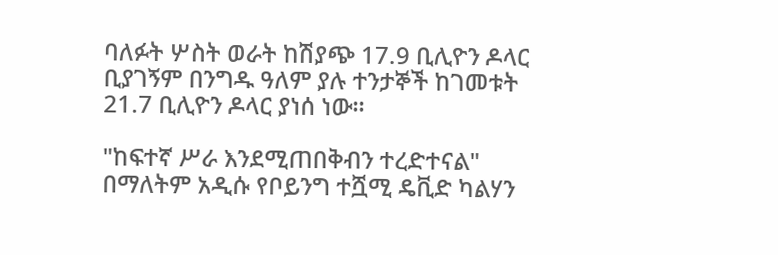ባለፉት ሦስት ወራት ከሽያጭ 17.9 ቢሊዮን ዶላር ቢያገኝም በንግዱ ዓለም ያሉ ተንታኞች ከገመቱት 21.7 ቢሊዮን ዶላር ያነሰ ነው።

"ከፍተኛ ሥራ እንደሚጠበቅብን ተረድተናል" በማለትም አዲሱ የቦይንግ ተሿሚ ዴቪድ ካልሃን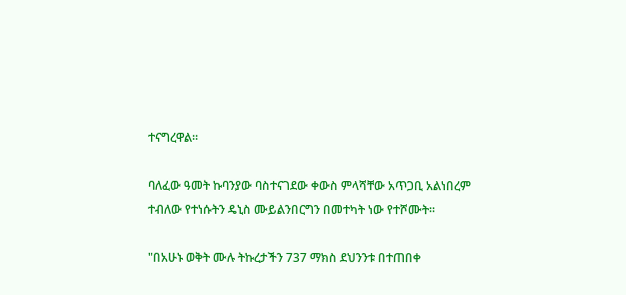ተናግረዋል።

ባለፈው ዓመት ኩባንያው ባስተናገደው ቀውስ ምላሻቸው አጥጋቢ አልነበረም ተብለው የተነሱትን ዴኒስ ሙይልንበርግን በመተካት ነው የተሾሙት።

"በአሁኑ ወቅት ሙሉ ትኩረታችን 737 ማክስ ደህንንቱ በተጠበቀ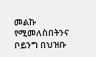መልኩ የሚመለስበትንና ቦይንግ በህዝቡ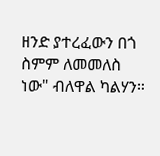ዘንድ ያተረፈውን በጎ ስምም ለመመለስ ነው" ብለዋል ካልሃን።